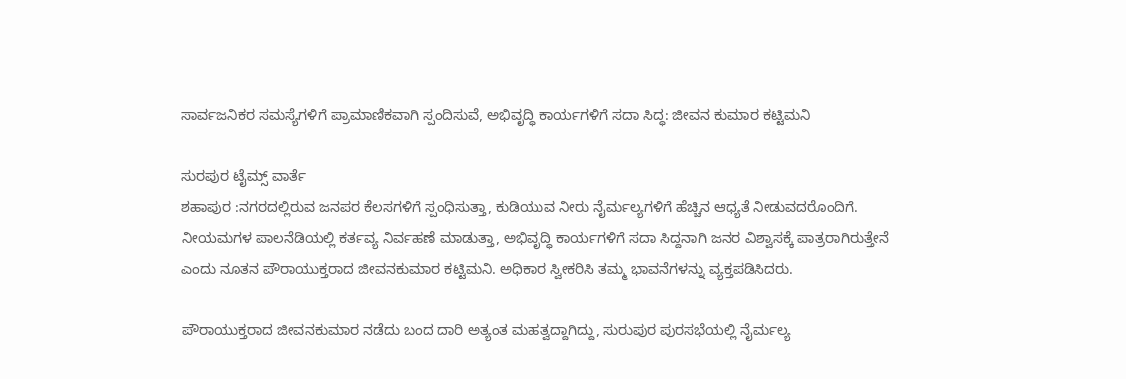ಸಾರ್ವಜನಿಕರ ಸಮಸ್ಯೆಗಳಿಗೆ ಪ್ರಾಮಾಣಿಕವಾಗಿ ಸ್ಪಂದಿಸುವೆ, ಅಭಿವೃದ್ಧಿ ಕಾರ್ಯಗಳಿಗೆ ಸದಾ ಸಿದ್ಧ: ಜೀವನ ಕುಮಾರ ಕಟ್ಟಿಮನಿ

ಸುರಪುರ ಟೈಮ್ಸ್ ವಾರ್ತೆ
ಶಹಾಪುರ :ನಗರದಲ್ಲಿರುವ ಜನಪರ ಕೆಲಸಗಳಿಗೆ ಸ್ಪಂಧಿಸುತ್ತಾ, ಕುಡಿಯುವ ನೀರು ನೈರ್ಮಲ್ಯಗಳಿಗೆ ಹೆಚ್ಚಿನ ಆಧ್ಯತೆ ನೀಡುವದರೊಂದಿಗೆ. ನೀಯಮಗಳ ಪಾಲನೆಡಿಯಲ್ಲಿ ಕರ್ತವ್ಯ ನಿರ್ವಹಣೆ ಮಾಡುತ್ತಾ, ಅಭಿವೃದ್ಧಿ ಕಾರ್ಯಗಳಿಗೆ ಸದಾ ಸಿದ್ದನಾಗಿ ಜನರ ವಿಶ್ವಾಸಕ್ಕೆ ಪಾತ್ರರಾಗಿರುತ್ತೇನೆ ಎಂದು ನೂತನ ಪೌರಾಯುಕ್ತರಾದ ಜೀವನಕುಮಾರ ಕಟ್ಟಿಮನಿ. ಅಧಿಕಾರ ಸ್ವೀಕರಿಸಿ ತಮ್ಮ ಭಾವನೆಗಳನ್ನು ವ್ಯಕ್ತಪಡಿಸಿದರು.

ಪೌರಾಯುಕ್ತರಾದ ಜೀವನಕುಮಾರ ನಡೆದು ಬಂದ ದಾರಿ ಅತ್ಯಂತ ಮಹತ್ವದ್ದಾಗಿದ್ದು, ಸುರುಪುರ ಪುರಸಭೆಯಲ್ಲಿ ನೈರ್ಮಲ್ಯ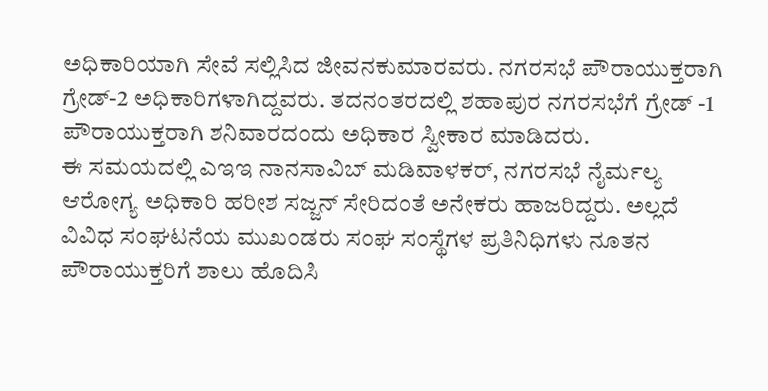ಅಧಿಕಾರಿಯಾಗಿ ಸೇವೆ ಸಲ್ಲಿಸಿದ ಜೀವನಕುಮಾರವರು. ನಗರಸಭೆ ಪೌರಾಯುಕ್ತರಾಗಿ ಗ್ರೇಡ್-2 ಅಧಿಕಾರಿಗಳಾಗಿದ್ದವರು. ತದನಂತರದಲ್ಲಿ ಶಹಾಪುರ ನಗರಸಭೆಗೆ ಗ್ರೇಡ್ -1 ಪೌರಾಯುಕ್ತರಾಗಿ ಶನಿವಾರದಂದು ಅಧಿಕಾರ ಸ್ವೀಕಾರ ಮಾಡಿದರು.
ಈ ಸಮಯದಲ್ಲಿ ಎಇಇ ನಾನಸಾವಿಬ್ ಮಡಿವಾಳಕರ್, ನಗರಸಭೆ ನೈರ್ಮಲ್ಯ ಆರೋಗ್ಯ ಅಧಿಕಾರಿ ಹರೀಶ ಸಜ್ಜನ್ ಸೇರಿದಂತೆ ಅನೇಕರು ಹಾಜರಿದ್ದರು. ಅಲ್ಲದೆ ವಿವಿಧ ಸಂಘಟನೆಯ ಮುಖಂಡರು ಸಂಘ ಸಂಸ್ಥೆಗಳ ಪ್ರತಿನಿಧಿಗಳು ನೂತನ ಪೌರಾಯುಕ್ತರಿಗೆ ಶಾಲು ಹೊದಿಸಿ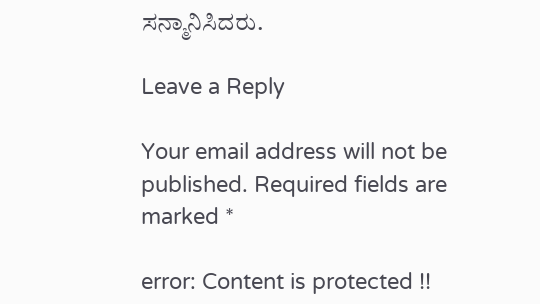ಸನ್ಮಾನಿಸಿದರು.

Leave a Reply

Your email address will not be published. Required fields are marked *

error: Content is protected !!